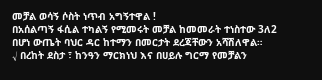መቻል ወሳኝ ሶስት ነጥብ አግኝተዋል !
በአሰልጣኝ ፋሲል ተካልኝ የሚመሩት መቻል ከመመራት ተነስተው 3ለ2 በሆነ ውጤት ባህር ዳር ከተማን በመርታት ደረጃቸውን አሻሽለዋል።
√ በረከት ደስታ ፣ ከንዓን ማርክነህ እና በሀይሉ ግርማ የመቻልን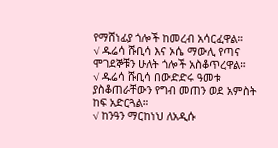የማሸነፊያ ጎሎች ከመረብ አሳርፈዋል።
√ ዱሬሳ ሹቢሳ እና ኦሴ ማውሊ የጣና ሞገደኞቹን ሁለት ጎሎች አስቆጥረዋል።
√ ዱሬሳ ሹቢሳ በውድድሩ ዓመቱ ያስቆጠራቸውን የግብ መጠን ወደ አምስት ከፍ አድርጓል።
√ ከንዓን ማርከነህ ለአዲሱ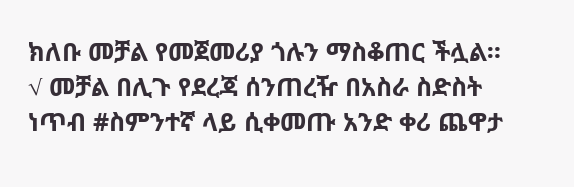ክለቡ መቻል የመጀመሪያ ጎሉን ማስቆጠር ችሏል።
√ መቻል በሊጉ የደረጃ ሰንጠረዥ በአስራ ስድስት ነጥብ #ስምንተኛ ላይ ሲቀመጡ አንድ ቀሪ ጨዋታ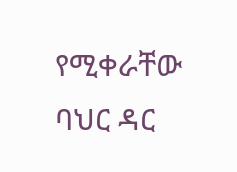የሚቀራቸው ባህር ዳር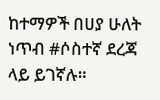ከተማዎች በሀያ ሁለት ነጥብ #ሶስተኛ ደረጃ ላይ ይገኛሉ።